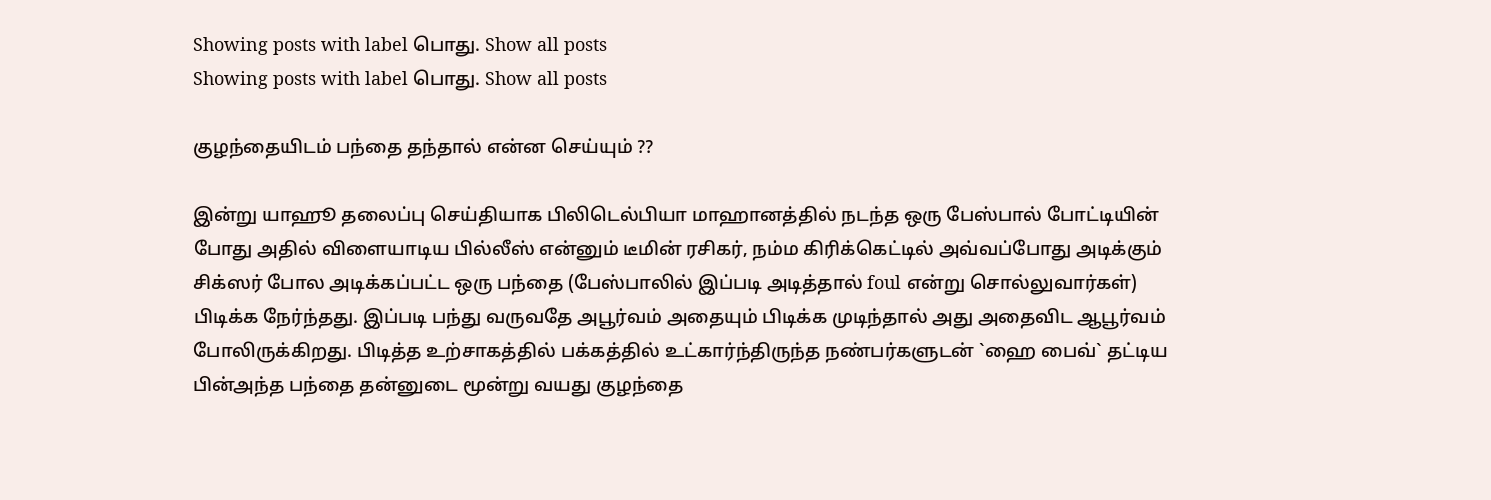Showing posts with label பொது. Show all posts
Showing posts with label பொது. Show all posts

குழந்தையிடம் பந்தை தந்தால் என்ன செய்யும் ??

இன்று யாஹூ தலைப்பு செய்தியாக பிலிடெல்பியா மாஹானத்தில் நடந்த ஒரு பேஸ்பால் போட்டியின் போது அதில் விளையாடிய பில்லீஸ் என்னும் டீமின் ரசிகர், நம்ம கிரிக்கெட்டில் அவ்வப்போது அடிக்கும் சிக்ஸர் போல அடிக்கப்பட்ட ஒரு பந்தை (பேஸ்பாலில் இப்படி அடித்தால் foul என்று சொல்லுவார்கள்) பிடிக்க நேர்ந்தது. இப்படி பந்து வருவதே அபூர்வம் அதையும் பிடிக்க முடிந்தால் அது அதைவிட ஆபூர்வம் போலிருக்கிறது. பிடித்த உற்சாகத்தில் பக்கத்தில் உட்கார்ந்திருந்த நண்பர்களுடன் `ஹை பைவ்` தட்டிய பின்அந்த பந்தை தன்னுடை மூன்று வயது குழந்தை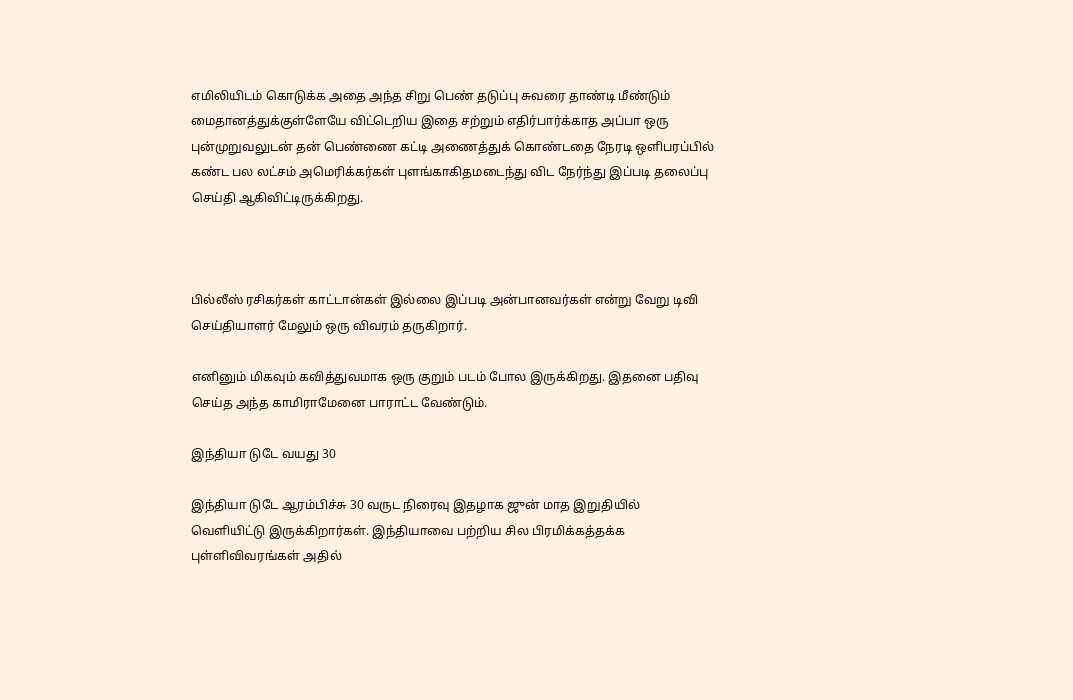எமிலியிடம் கொடுக்க அதை அந்த சிறு பெண் தடுப்பு சுவரை தாண்டி மீண்டும் மைதானத்துக்குள்ளேயே விட்டெறிய இதை சற்றும் எதிர்பார்க்காத அப்பா ஒரு புன்முறுவலுடன் தன் பெண்ணை கட்டி அணைத்துக் கொண்டதை நேரடி ஒளிபரப்பில் கண்ட பல லட்சம் அமெரிக்கர்கள் புளங்காகிதமடைந்து விட நேர்ந்து இப்படி தலைப்பு செய்தி ஆகிவிட்டிருக்கிறது.



பில்லீஸ் ரசிகர்கள் காட்டான்கள் இல்லை இப்படி அன்பானவர்கள் என்று வேறு டிவி செய்தியாளர் மேலும் ஒரு விவரம் தருகிறார்.

எனினும் மிகவும் கவித்துவமாக ஒரு குறும் படம் போல இருக்கிறது. இதனை பதிவு செய்த அந்த காமிராமேனை பாராட்ட வேண்டும்.

இந்தியா டுடே வயது 30

இந்தியா டுடே ஆரம்பிச்சு 30 வருட நிரைவு இதழாக ஜுன் மாத இறுதியில் வெளியிட்டு இருக்கிறார்கள். இந்தியாவை பற்றிய சில பிரமிக்கத்தக்க புள்ளிவிவரங்கள் அதில்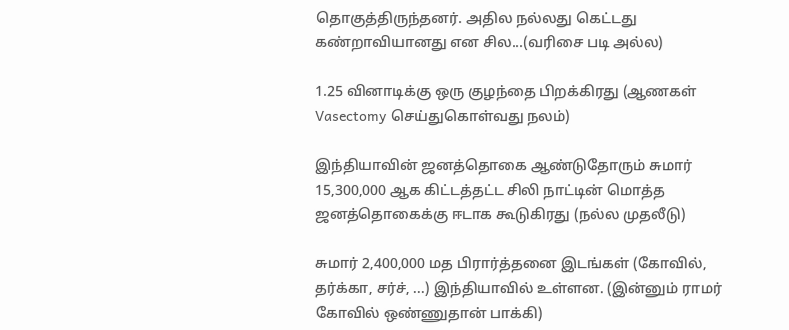தொகுத்திருந்தனர். அதில நல்லது கெட்டது கண்றாவியானது என சில...(வரிசை படி அல்ல)

1.25 வினாடிக்கு ஒரு குழந்தை பிறக்கிரது (ஆணகள் Vasectomy செய்துகொள்வது நலம்)

இந்தியாவின் ஜனத்தொகை ஆண்டுதோரும் சுமார் 15,300,000 ஆக கிட்டத்தட்ட சிலி நாட்டின் மொத்த ஜனத்தொகைக்கு ஈடாக கூடுகிரது (நல்ல முதலீடு)

சுமார் 2,400,000 மத பிரார்த்தனை இடங்கள் (கோவில், தர்க்கா, சர்ச், ...) இந்தியாவில் உள்ளன. (இன்னும் ராமர் கோவில் ஒண்ணுதான் பாக்கி)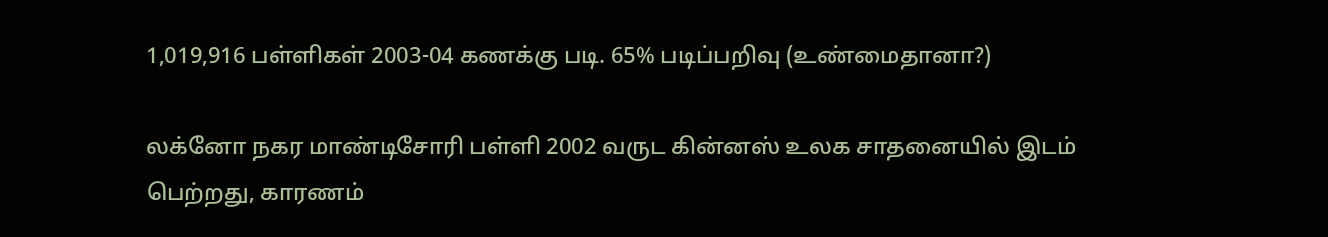1,019,916 பள்ளிகள் 2003-04 கணக்கு படி. 65% படிப்பறிவு (உண்மைதானா?)

லக்னோ நகர மாண்டிசோரி பள்ளி 2002 வருட கின்னஸ் உலக சாதனையில் இடம் பெற்றது, காரணம்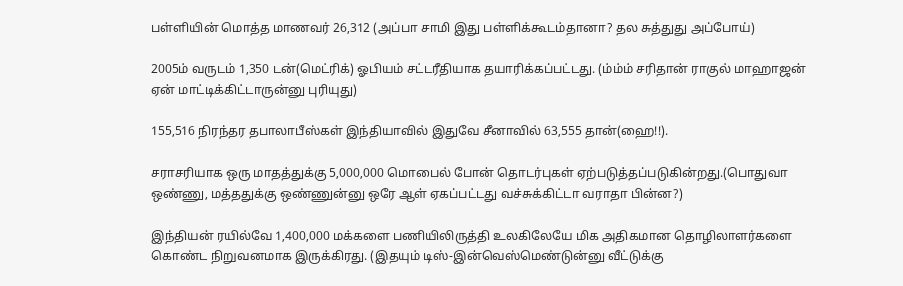பள்ளியின் மொத்த மாணவர் 26,312 (அப்பா சாமி இது பள்ளிக்கூடம்தானா? தல சுத்துது அப்போய்)

2005ம் வருடம் 1,350 டன்(மெட்ரிக்) ஓபியம் சட்டரீதியாக தயாரிக்கப்பட்டது. (ம்ம்ம் சரிதான் ராகுல் மாஹாஜன் ஏன் மாட்டிக்கிட்டாருன்னு புரியுது)

155,516 நிரந்தர தபாலாபீஸ்கள் இந்தியாவில் இதுவே சீனாவில் 63,555 தான்(ஹை!!).

சராசரியாக ஒரு மாதத்துக்கு 5,000,000 மொபைல் போன் தொடர்புகள் ஏற்படுத்தப்படுகின்றது.(பொதுவா ஒண்ணு, மத்ததுக்கு ஒண்ணுன்னு ஒரே ஆள் ஏகப்பட்டது வச்சுக்கிட்டா வராதா பின்ன?)

இந்தியன் ரயில்வே 1,400,000 மக்களை பணியிலிருத்தி உலகிலேயே மிக அதிகமான தொழிலாளர்களை கொண்ட நிறுவனமாக இருக்கிரது. (இதயும் டிஸ்-இன்வெஸ்மெண்டுன்னு வீட்டுக்கு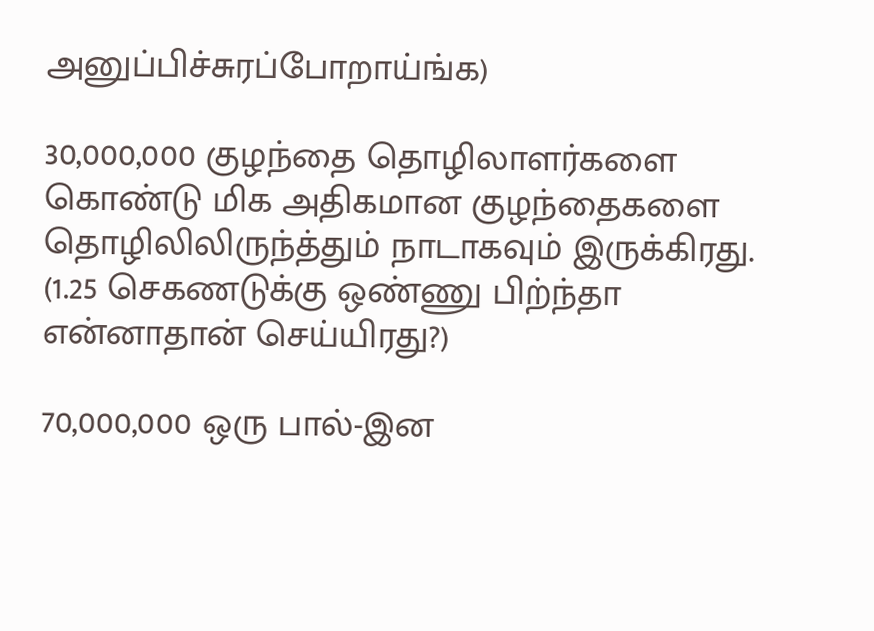அனுப்பிச்சுரப்போறாய்ங்க)

30,000,000 குழந்தை தொழிலாளர்களை கொண்டு மிக அதிகமான குழந்தைகளை தொழிலிலிருந்த்தும் நாடாகவும் இருக்கிரது. (1.25 செகணடுக்கு ஒண்ணு பிற்ந்தா என்னாதான் செய்யிரது?)

70,000,000 ஒரு பால்-இன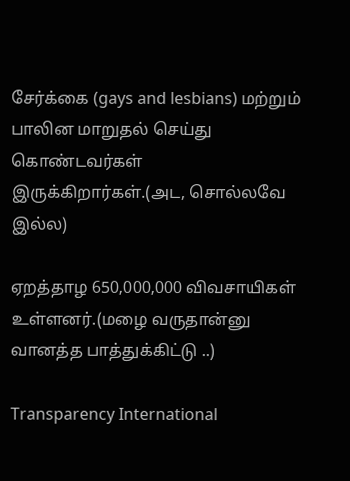சேர்க்கை (gays and lesbians) மற்றும் பாலின மாறுதல் செய்து கொண்டவர்கள் இருக்கிறார்கள்.(அட, சொல்லவே இல்ல)

ஏறத்தாழ 650,000,000 விவசாயிகள் உள்ளனர்.(மழை வருதான்னு வானத்த பாத்துக்கிட்டு ..)

Transparency International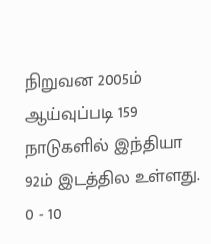நிறுவன 2005ம் ஆய்வுப்படி 159 நாடுகளில் இந்தியா 92ம் இடத்தில உள்ளது. 0 - 10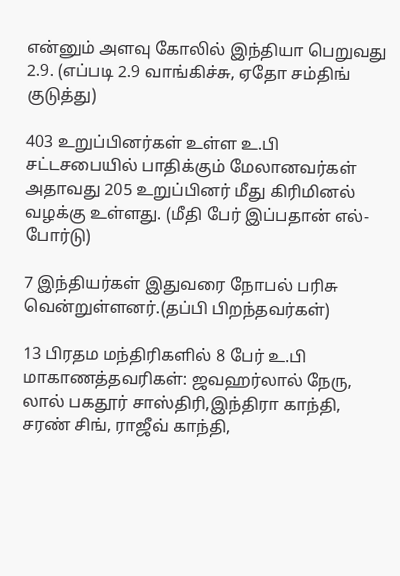என்னும் அளவு கோலில் இந்தியா பெறுவது 2.9. (எப்படி 2.9 வாங்கிச்சு, ஏதோ சம்திங் குடுத்து)

403 உறுப்பினர்கள் உள்ள உ.பி சட்டசபையில் பாதிக்கும் மேலானவர்கள் அதாவது 205 உறுப்பினர் மீது கிரிமினல் வழக்கு உள்ளது. (மீதி பேர் இப்பதான் எல்-போர்டு)

7 இந்தியர்கள் இதுவரை நோபல் பரிசு வென்றுள்ளனர்.(தப்பி பிறந்தவர்கள்)

13 பிரதம மந்திரிகளில் 8 பேர் உ.பி மாகாணத்தவரிகள்: ஜவஹர்லால் நேரு, லால் பகதூர் சாஸ்திரி,இந்திரா காந்தி, சரண் சிங், ராஜீவ் காந்தி,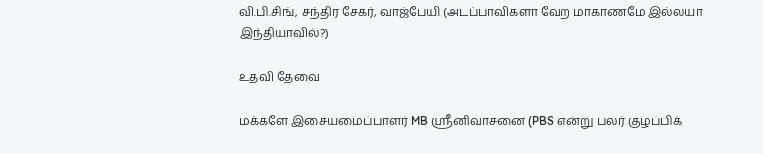வி.பி.சிங், சந்திர சேகர், வாஜ்பேயி (அடப்பாவிகளா வேற மாகாணமே இல்லயா இந்தியாவில்?)

உதவி தேவை

மக்களே இசையமைப்பாளர் MB ஸ்ரீனிவாசனை (PBS என்று பலர் குழப்பிக்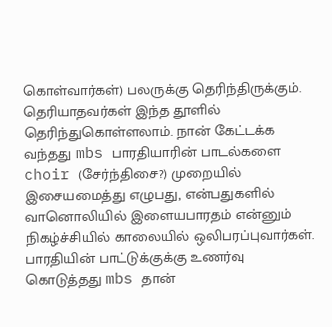கொள்வார்கள்) பலருக்கு தெரிந்திருக்கும். தெரியாதவர்கள் இந்த தூளில் தெரிந்துகொள்ளலாம். நான் கேட்டக்க வந்தது mbs பாரதியாரின் பாடல்களை choir (சேர்ந்திசை?) முறையில் இசையமைத்து எழுபது, என்பதுகளில் வானொலியில் இளையபாரதம் என்னும் நிகழ்ச்சியில் காலையில் ஒலிபரப்புவார்கள். பாரதியின் பாட்டுக்குக்கு உணர்வு கொடுத்தது mbs தான்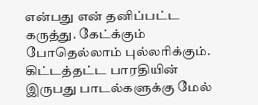என்பது என் தனிப்பட்ட கருத்து. கேட்க்கும் போதெல்லாம் புல்லரிக்கும். கிட்டத்தட்ட பாரதியின் இருபது பாடல்களுக்கு மேல்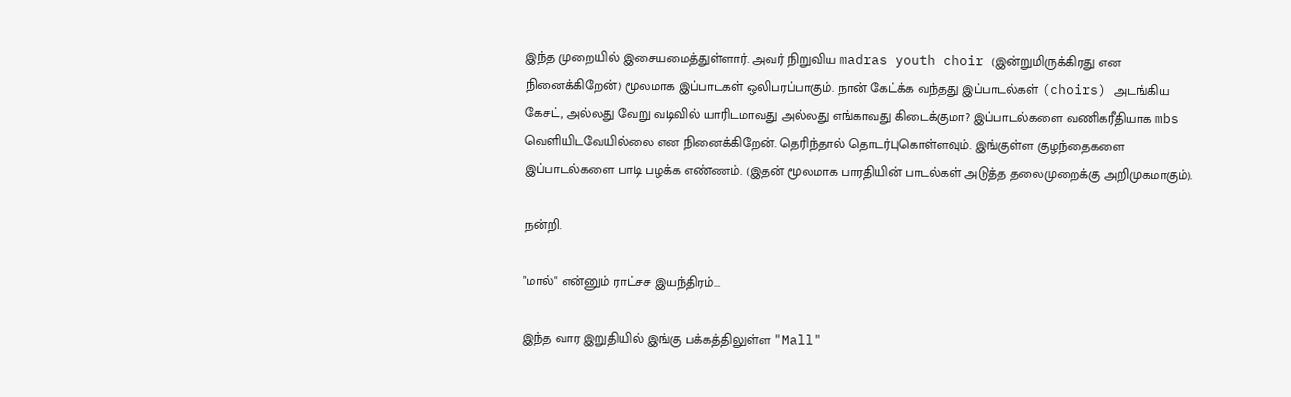இந்த முறையில் இசையமைத்துள்ளார். அவர் நிறுவிய madras youth choir (இன்றுமிருக்கிரது என நினைக்கிறேன்) மூலமாக இப்பாடகள் ஒலிபரப்பாகும். நான் கேட்க்க வந்தது இப்பாடல்கள் (choirs) அடங்கிய கேசட், அல்லது வேறு வடிவில் யாரிடமாவது அல்லது எங்காவது கிடைக்குமா? இப்பாடல்களை வணிகரீதியாக mbs வெளியிடவேயில்லை என நினைக்கிறேன். தெரிந்தால் தொடர்புகொள்ளவும். இங்குள்ள குழந்தைகளை இப்பாடல்களை பாடி பழக்க எண்ணம். (இதன் மூலமாக பாரதியின் பாடல்கள் அடுத்த தலைமுறைக்கு அறிமுகமாகும்).

நன்றி.

"மால்" என்னும் ராட்சச இயந்திரம்...

இந்த வார இறுதியில் இங்கு பக்கத்திலுள்ள "Mall"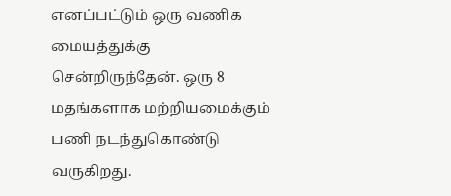எனப்பட்டும் ஒரு வணிக மையத்துக்கு சென்றிருந்தேன். ஒரு 8 மதங்களாக மற்றியமைக்கும் பணி நடந்துகொண்டு வருகிறது.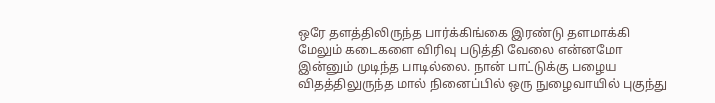ஒரே தளத்திலிருந்த பார்க்கிங்கை இரண்டு தளமாக்கி மேலும் கடைகளை விரிவு படுத்தி வேலை என்னமோ இன்னும் முடிந்த பாடில்லை. நான் பாட்டுக்கு பழைய விதத்திலுருந்த மால் நினைப்பில் ஒரு நுழைவாயில் புகுந்து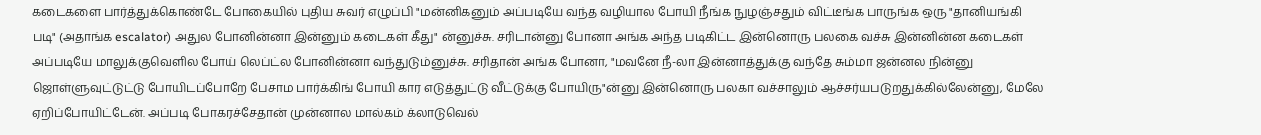கடைகளை பார்த்துக்கொண்டே போகையில் புதிய சுவர் எழுப்பி "மன்னிகனும் அப்படியே வந்த வழியால போயி நீங்க நுழஞ்சதும் விட்டீங்க பாருங்க ஒரு "தானியங்கி படி" (அதாங்க escalator) அதுல போனின்னா இன்னும் கடைகள் கீது" ன்னுச்சு. சரிடான்னு போனா அங்க அந்த படிகிட்ட இன்னொரு பலகை வச்சு இன்னின்ன கடைகள் அப்படியே மாலுக்குவெளில போய் லெப்ட்ல போனின்னா வந்துடும்னுச்சு. சரிதான் அங்க போனா, "மவனே நீ-லா இன்னாத்துக்கு வந்தே சும்மா ஜன்னல நின்னு ஜொள்ளுவுட்டுட்டு போயிடப்போறே பேசாம பார்க்கிங் போயி கார எடுத்துட்டு வீட்டுக்கு போயிரு"ன்னு இன்னொரு பலகா வச்சாலும் ஆச்சர்யபடுறதுக்கில்லேன்னு, மேலே ஏறிப்போயிட்டேன். அப்படி போகரச்சேதான் முன்னால மால்கம் க்லாடுவெல்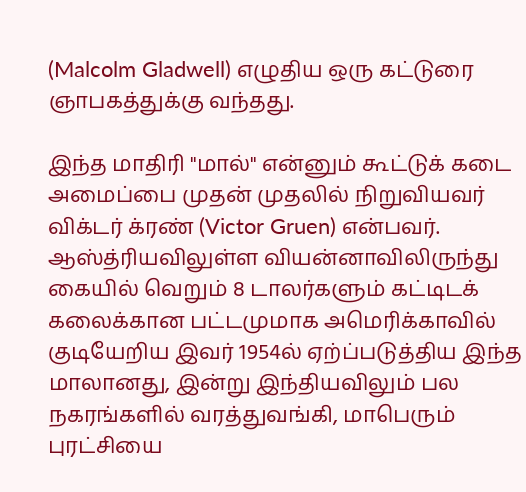(Malcolm Gladwell) எழுதிய ஒரு கட்டுரை ஞாபகத்துக்கு வந்தது.

இந்த மாதிரி "மால்" என்னும் கூட்டுக் கடை அமைப்பை முதன் முதலில் நிறுவியவர் விக்டர் க்ரண் (Victor Gruen) என்பவர். ஆஸ்த்ரியவிலுள்ள வியன்னாவிலிருந்து கையில் வெறும் 8 டாலர்களும் கட்டிடக் கலைக்கான பட்டமுமாக அமெரிக்காவில் குடியேறிய இவர் 1954ல் ஏற்ப்படுத்திய இந்த மாலானது, இன்று இந்தியவிலும் பல நகரங்களில் வரத்துவங்கி, மாபெரும் புரட்சியை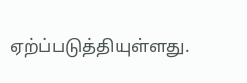ஏற்ப்படுத்தியுள்ளது.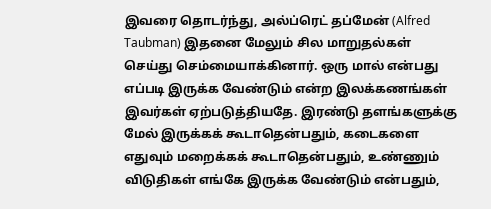இவரை தொடர்ந்து, அல்ப்ரெட் தப்மேன் (Alfred Taubman) இதனை மேலும் சில மாறுதல்கள் செய்து செம்மையாக்கினார். ஒரு மால் என்பது எப்படி இருக்க வேண்டும் என்ற இலக்கணங்கள் இவர்கள் ஏற்படுத்தியதே. இரண்டு தளங்களுக்கு மேல் இருக்கக் கூடாதென்பதும், கடைகளை எதுவும் மறைக்கக் கூடாதென்பதும், உண்ணும் விடுதிகள் எங்கே இருக்க வேண்டும் என்பதும்,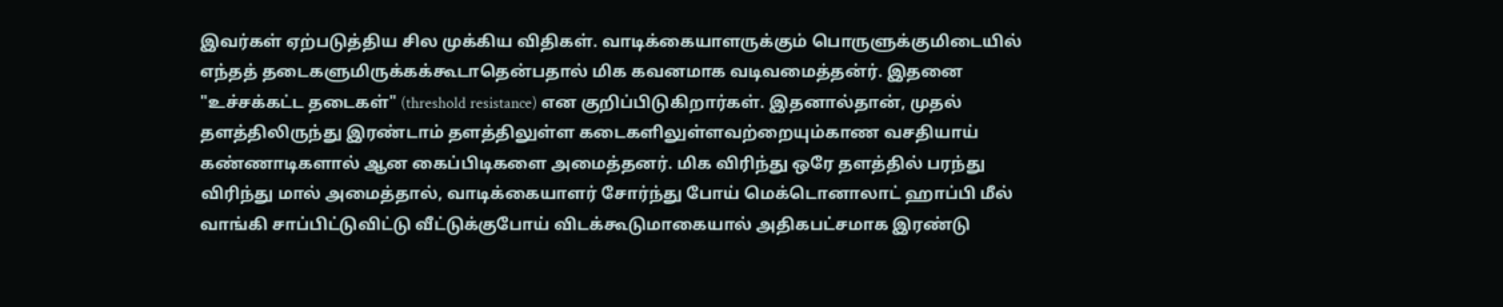இவர்கள் ஏற்படுத்திய சில முக்கிய விதிகள். வாடிக்கையாளருக்கும் பொருளுக்குமிடையில் எந்தத் தடைகளுமிருக்கக்கூடாதென்பதால் மிக கவனமாக வடிவமைத்தன்ர். இதனை "உச்சக்கட்ட தடைகள்" (threshold resistance) என குறிப்பிடுகிறார்கள். இதனால்தான், முதல் தளத்திலிருந்து இரண்டாம் தளத்திலுள்ள கடைகளிலுள்ளவற்றையும்காண வசதியாய் கண்ணாடிகளால் ஆன கைப்பிடிகளை அமைத்தனர். மிக விரிந்து ஒரே தளத்தில் பரந்து விரிந்து மால் அமைத்தால், வாடிக்கையாளர் சோர்ந்து போய் மெக்டொனாலாட் ஹாப்பி மீல் வாங்கி சாப்பிட்டுவிட்டு வீட்டுக்குபோய் விடக்கூடுமாகையால் அதிகபட்சமாக இரண்டு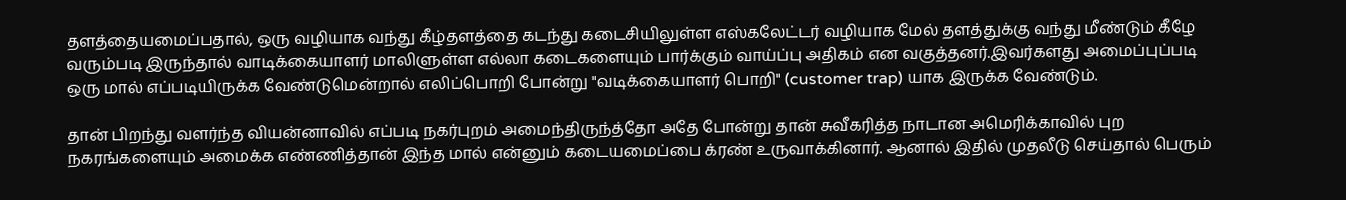தளத்தையமைப்பதால், ஒரு வழியாக வந்து கீழ்தளத்தை கடந்து கடைசியிலுள்ள எஸ்கலேட்டர் வழியாக மேல் தளத்துக்கு வந்து மீண்டும் கீழே வரும்படி இருந்தால் வாடிக்கையாளர் மாலிளுள்ள எல்லா கடைகளையும் பார்க்கும் வாய்ப்பு அதிகம் என வகுத்தனர்.இவர்களது அமைப்புப்படி ஒரு மால் எப்படியிருக்க வேண்டுமென்றால் எலிப்பொறி போன்று "வடிக்கையாளர் பொறி" (customer trap) யாக இருக்க வேண்டும்.

தான் பிறந்து வளர்ந்த வியன்னாவில் எப்படி நகர்புறம் அமைந்திருந்த்தோ அதே போன்று தான் சுவீகரித்த நாடான அமெரிக்காவில் புற நகரங்களையும் அமைக்க எண்ணித்தான் இந்த மால் என்னும் கடையமைப்பை க்ரண் உருவாக்கினார். ஆனால் இதில் முதலீடு செய்தால் பெரும்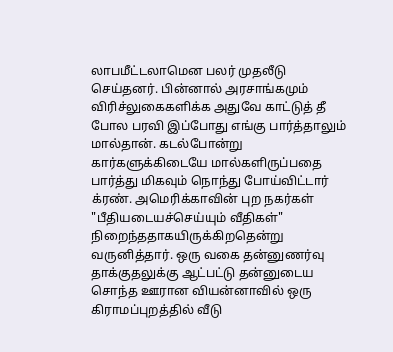லாபமீட்டலாமென பலர் முதலீடு செய்தனர். பின்னால் அரசாங்கமும் விரிச்லுகைகளிக்க அதுவே காட்டுத் தீ போல பரவி இப்போது எங்கு பார்த்தாலும் மால்தான். கடல்போன்று கார்களுக்கிடையே மால்களிருப்பதை பார்த்து மிகவும் நொந்து போய்விட்டார் க்ரண். அமெரிக்காவின் புற நகர்கள் "பீதியடையச்செய்யும் வீதிகள்" நிறைந்ததாகயிருக்கிறதென்று வருனித்தார். ஒரு வகை தன்னுணர்வு தாக்குதலுக்கு ஆட்பட்டு தன்னுடைய சொந்த ஊரான வியன்னாவில் ஒரு கிராமப்புறத்தில் வீடு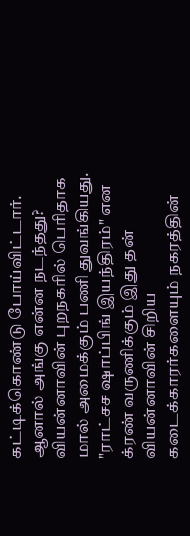கட்டிக்கொண்டு போய்விட்டார். ஆனால் அங்கு என்ன நடந்தது? வியன்னாவின் புறநகரில் பெரிதாக மால் அமைக்கும் பணி துவங்கியது. "ராட்சச ஷாப்பிங் இயந்திரம்" என க்ரண் வருணிக்கும் இது தன் வியன்னாவின் சிறிய கடைக்காரர்களையும் நகரத்தின்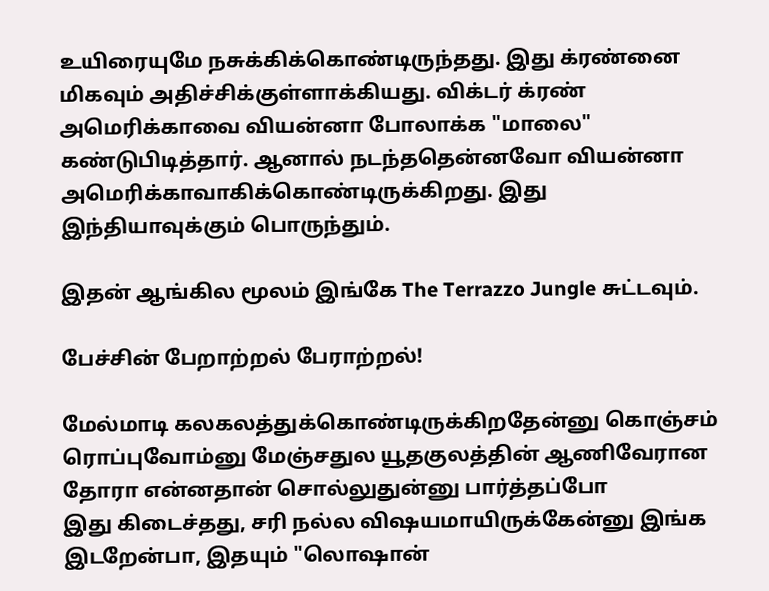உயிரையுமே நசுக்கிக்கொண்டிருந்தது. இது க்ரண்னை மிகவும் அதிச்சிக்குள்ளாக்கியது. விக்டர் க்ரண் அமெரிக்காவை வியன்னா போலாக்க "மாலை" கண்டுபிடித்தார். ஆனால் நடந்ததென்னவோ வியன்னா அமெரிக்காவாகிக்கொண்டிருக்கிறது. இது இந்தியாவுக்கும் பொருந்தும்.

இதன் ஆங்கில மூலம் இங்கே The Terrazzo Jungle சுட்டவும்.

பேச்சின் பேறாற்றல் பேராற்றல்!

மேல்மாடி கலகலத்துக்கொண்டிருக்கிறதேன்னு கொஞ்சம் ரொப்புவோம்னு மேஞ்சதுல யூதகுலத்தின் ஆணிவேரான தோரா என்னதான் சொல்லுதுன்னு பார்த்தப்போ
இது கிடைச்தது, சரி நல்ல விஷயமாயிருக்கேன்னு இங்க இடறேன்பா, இதயும் "லொஷான்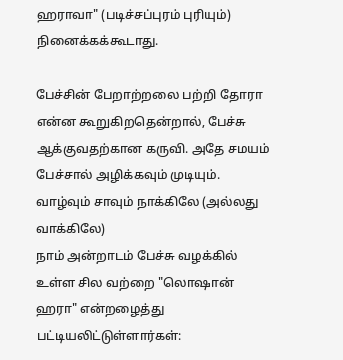ஹராவா" (படிச்சப்புரம் புரியும்) நினைக்கக்கூடாது.

பேச்சின் பேறாற்றலை பற்றி தோரா என்ன கூறுகிறதென்றால், பேச்சு ஆக்குவதற்கான கருவி. அதே சமயம் பேச்சால் அழிக்கவும் முடியும். வாழ்வும் சாவும் நாக்கிலே (அல்லது வாக்கிலே)
நாம் அன்றாடம் பேச்சு வழக்கில் உள்ள சில வற்றை "லொஷான் ஹரா" என்றழைத்து பட்டியலிட்டுள்ளார்கள்: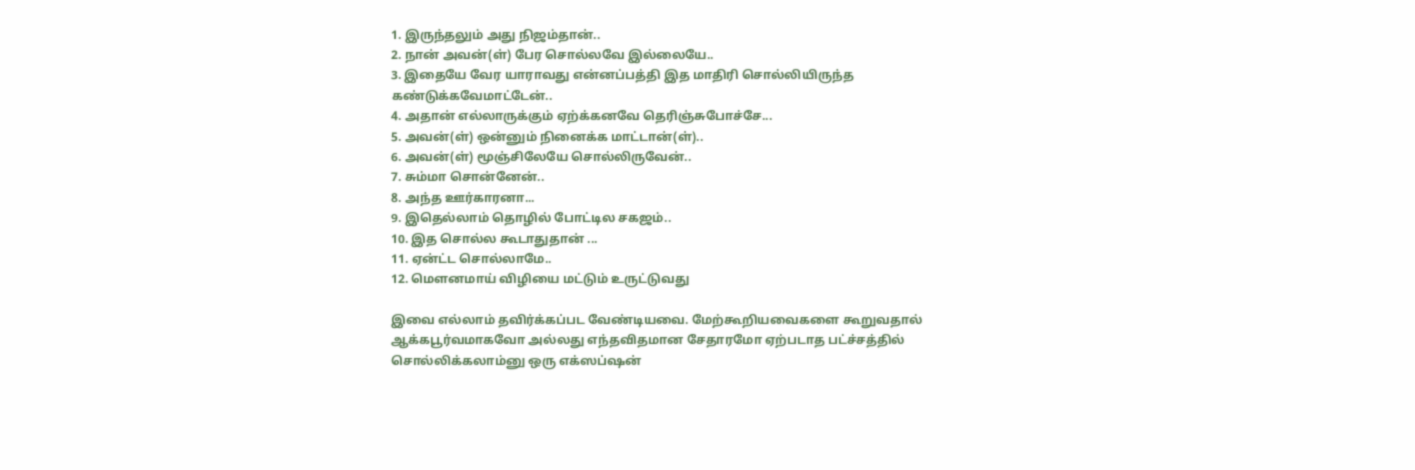1. இருந்தலும் அது நிஜம்தான்..
2. நான் அவன்(ள்) பேர சொல்லவே இல்லையே..
3. இதையே வேர யாராவது என்னப்பத்தி இத மாதிரி சொல்லியிருந்த கண்டுக்கவேமாட்டேன்..
4. அதான் எல்லாருக்கும் ஏற்க்கனவே தெரிஞ்சுபோச்சே...
5. அவன்(ள்) ஒன்னும் நினைக்க மாட்டான்(ள்)..
6. அவன்(ள்) மூஞ்சிலேயே சொல்லிருவேன்..
7. சும்மா சொன்னேன்..
8. அந்த ஊர்காரனா...
9. இதெல்லாம் தொழில் போட்டில சகஜம்..
10. இத சொல்ல கூடாதுதான் ...
11. ஏன்ட்ட சொல்லாமே..
12. மெளனமாய் விழியை மட்டும் உருட்டுவது

இவை எல்லாம் தவிர்க்கப்பட வேண்டியவை. மேற்கூறியவைகளை கூறுவதால் ஆக்கபூர்வமாகவோ அல்லது எந்தவிதமான சேதாரமோ ஏற்படாத பட்ச்சத்தில் சொல்லிக்கலாம்னு ஒரு எக்ஸப்ஷன்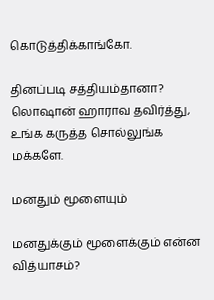கொடுத்திக்காங்கோ.

தினப்படி சத்தியம்தானா?
லொஷான் ஹாராவ தவிர்த்து, உங்க கருத்த சொல்லுங்க மக்களே.

மனதும் மூளையும்

மனதுக்கும் மூளைக்கும் என்ன வித்யாசம்?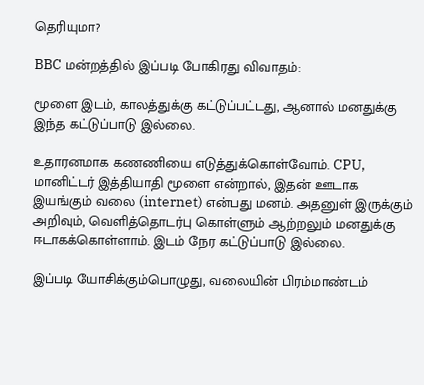தெரியுமா?

BBC மன்றத்தில் இப்படி போகிரது விவாதம்:

மூளை இடம், காலத்துக்கு கட்டுப்பட்டது, ஆனால் மனதுக்கு இந்த கட்டுப்பாடு இல்லை.

உதாரனமாக கணணியை எடுத்துக்கொள்வோம். CPU, மானிட்டர் இத்தியாதி மூளை என்றால், இதன் ஊடாக இயங்கும் வலை (internet) என்பது மனம். அதனுள் இருக்கும் அறிவும், வெளித்தொடர்பு கொள்ளும் ஆற்றலும் மனதுக்கு ஈடாகக்கொள்ளாம். இடம் நேர கட்டுப்பாடு இல்லை.

இப்படி யோசிக்கும்பொழுது, வலையின் பிரம்மாண்டம்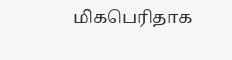மிகபெரிதாக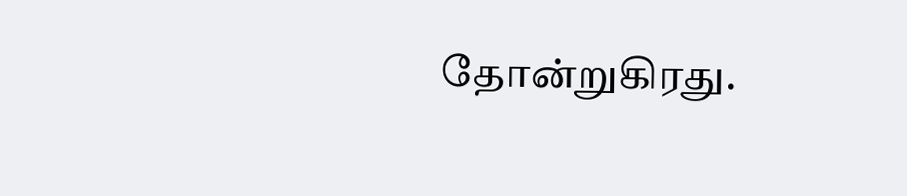தோன்றுகிரது.